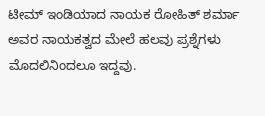ಟೀಮ್ ಇಂಡಿಯಾದ ನಾಯಕ ರೋಹಿತ್ ಶರ್ಮಾ ಅವರ ನಾಯಕತ್ವದ ಮೇಲೆ ಹಲವು ಪ್ರಶ್ನೆಗಳು ಮೊದಲಿನಿಂದಲೂ ಇದ್ದವು.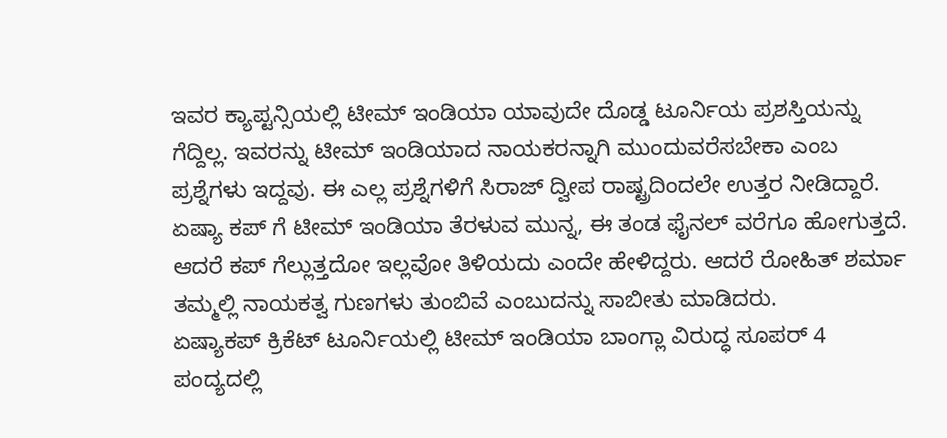ಇವರ ಕ್ಯಾಪ್ಟನ್ಸಿಯಲ್ಲಿ ಟೀಮ್ ಇಂಡಿಯಾ ಯಾವುದೇ ದೊಡ್ಡ ಟೂರ್ನಿಯ ಪ್ರಶಸ್ತಿಯನ್ನು ಗೆದ್ದಿಲ್ಲ. ಇವರನ್ನು ಟೀಮ್ ಇಂಡಿಯಾದ ನಾಯಕರನ್ನಾಗಿ ಮುಂದುವರೆಸಬೇಕಾ ಎಂಬ ಪ್ರಶ್ನೆಗಳು ಇದ್ದವು. ಈ ಎಲ್ಲ ಪ್ರಶ್ನೆಗಳಿಗೆ ಸಿರಾಜ್ ದ್ವೀಪ ರಾಷ್ಟ್ರದಿಂದಲೇ ಉತ್ತರ ನೀಡಿದ್ದಾರೆ.
ಏಷ್ಯಾ ಕಪ್ ಗೆ ಟೀಮ್ ಇಂಡಿಯಾ ತೆರಳುವ ಮುನ್ನ, ಈ ತಂಡ ಫೈನಲ್ ವರೆಗೂ ಹೋಗುತ್ತದೆ. ಆದರೆ ಕಪ್ ಗೆಲ್ಲುತ್ತದೋ ಇಲ್ಲವೋ ತಿಳಿಯದು ಎಂದೇ ಹೇಳಿದ್ದರು. ಆದರೆ ರೋಹಿತ್ ಶರ್ಮಾ ತಮ್ಮಲ್ಲಿ ನಾಯಕತ್ವ ಗುಣಗಳು ತುಂಬಿವೆ ಎಂಬುದನ್ನು ಸಾಬೀತು ಮಾಡಿದರು.
ಏಷ್ಯಾಕಪ್ ಕ್ರಿಕೆಟ್ ಟೂರ್ನಿಯಲ್ಲಿ ಟೀಮ್ ಇಂಡಿಯಾ ಬಾಂಗ್ಲಾ ವಿರುದ್ಧ ಸೂಪರ್ 4 ಪಂದ್ಯದಲ್ಲಿ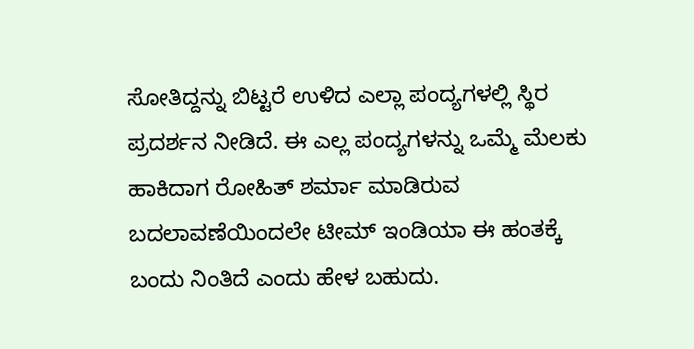ಸೋತಿದ್ದನ್ನು ಬಿಟ್ಟರೆ ಉಳಿದ ಎಲ್ಲಾ ಪಂದ್ಯಗಳಲ್ಲಿ ಸ್ಥಿರ ಪ್ರದರ್ಶನ ನೀಡಿದೆ. ಈ ಎಲ್ಲ ಪಂದ್ಯಗಳನ್ನು ಒಮ್ಮೆ ಮೆಲಕು ಹಾಕಿದಾಗ ರೋಹಿತ್ ಶರ್ಮಾ ಮಾಡಿರುವ ಬದಲಾವಣೆಯಿಂದಲೇ ಟೀಮ್ ಇಂಡಿಯಾ ಈ ಹಂತಕ್ಕೆ ಬಂದು ನಿಂತಿದೆ ಎಂದು ಹೇಳ ಬಹುದು.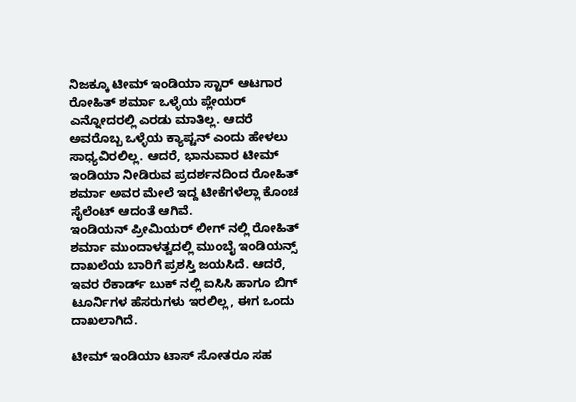ನಿಜಕ್ಕೂ ಟೀಮ್ ಇಂಡಿಯಾ ಸ್ಟಾರ್ ಆಟಗಾರ ರೋಹಿತ್ ಶರ್ಮಾ ಒಳ್ಳೆಯ ಪ್ಲೇಯರ್ ಎನ್ನೋದರಲ್ಲಿ ಎರಡು ಮಾತಿಲ್ಲ. ಆದರೆ ಅವರೊಬ್ಬ ಒಳ್ಳೆಯ ಕ್ಯಾಪ್ಟನ್ ಎಂದು ಹೇಳಲು ಸಾಧ್ಯವಿರಲಿಲ್ಲ. ಆದರೆ, ಭಾನುವಾರ ಟೀಮ್ ಇಂಡಿಯಾ ನೀಡಿರುವ ಪ್ರದರ್ಶನದಿಂದ ರೋಹಿತ್ ಶರ್ಮಾ ಅವರ ಮೇಲೆ ಇದ್ದ ಟೀಕೆಗಳೆಲ್ಲಾ ಕೊಂಚ ಸೈಲೆಂಟ್ ಆದಂತೆ ಆಗಿವೆ.
ಇಂಡಿಯನ್ ಪ್ರೀಮಿಯರ್ ಲೀಗ್ ನಲ್ಲಿ ರೋಹಿತ್ ಶರ್ಮಾ ಮುಂದಾಳತ್ವದಲ್ಲಿ ಮುಂಬೈ ಇಂಡಿಯನ್ಸ್ ದಾಖಲೆಯ ಬಾರಿಗೆ ಪ್ರಶಸ್ತಿ ಜಯಸಿದೆ. ಆದರೆ, ಇವರ ರೆಕಾರ್ಡ್ ಬುಕ್ ನಲ್ಲಿ ಐಸಿಸಿ ಹಾಗೂ ಬಿಗ್ ಟೂರ್ನಿಗಳ ಹೆಸರುಗಳು ಇರಲಿಲ್ಲ, ಈಗ ಒಂದು ದಾಖಲಾಗಿದೆ.

ಟೀಮ್ ಇಂಡಿಯಾ ಟಾಸ್ ಸೋತರೂ ಸಹ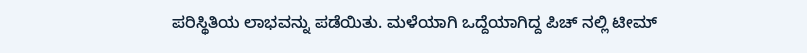ಪರಿಸ್ಥಿತಿಯ ಲಾಭವನ್ನು ಪಡೆಯಿತು. ಮಳೆಯಾಗಿ ಒದ್ದೆಯಾಗಿದ್ದ ಪಿಚ್ ನಲ್ಲಿ ಟೀಮ್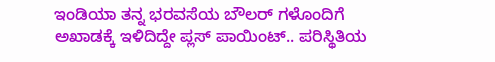ಇಂಡಿಯಾ ತನ್ನ ಭರವಸೆಯ ಬೌಲರ್ ಗಳೊಂದಿಗೆ ಅಖಾಡಕ್ಕೆ ಇಳಿದಿದ್ದೇ ಪ್ಲಸ್ ಪಾಯಿಂಟ್.. ಪರಿಸ್ಥಿತಿಯ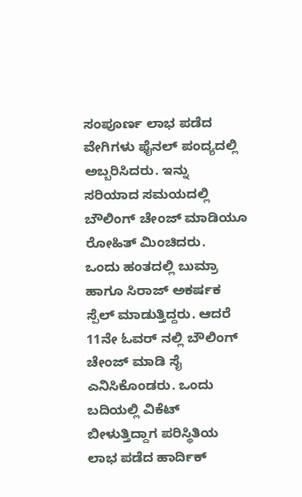ಸಂಪೂರ್ಣ ಲಾಭ ಪಡೆದ ವೇಗಿಗಳು ಫೈನಲ್ ಪಂದ್ಯದಲ್ಲಿ ಅಬ್ಬರಿಸಿದರು. ಇನ್ನು ಸರಿಯಾದ ಸಮಯದಲ್ಲಿ ಬೌಲಿಂಗ್ ಚೇಂಜ್ ಮಾಡಿಯೂ ರೋಹಿತ್ ಮಿಂಚಿದರು.
ಒಂದು ಹಂತದಲ್ಲಿ ಬುಮ್ರಾ ಹಾಗೂ ಸಿರಾಜ್ ಅಕರ್ಷಕ ಸ್ಪೆಲ್ ಮಾಡುತ್ತಿದ್ದರು. ಆದರೆ 11ನೇ ಓವರ್ ನಲ್ಲಿ ಬೌಲಿಂಗ್ ಚೇಂಜ್ ಮಾಡಿ ಸೈ ಎನಿಸಿಕೊಂಡರು. ಒಂದು ಬದಿಯಲ್ಲಿ ವಿಕೆಟ್ ಬೀಳುತ್ತಿದ್ದಾಗ ಪರಿಸ್ಥಿತಿಯ ಲಾಭ ಪಡೆದ ಹಾರ್ದಿಕ್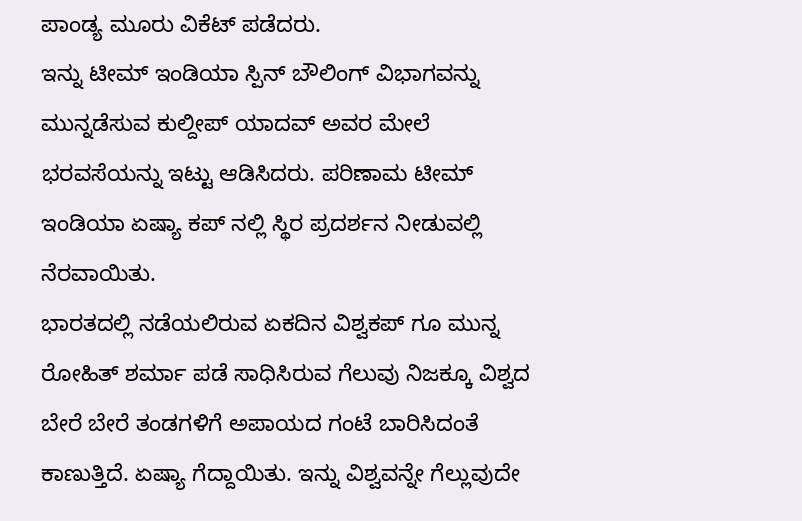ಪಾಂಡ್ಯ ಮೂರು ವಿಕೆಟ್ ಪಡೆದರು.
ಇನ್ನು ಟೀಮ್ ಇಂಡಿಯಾ ಸ್ಪಿನ್ ಬೌಲಿಂಗ್ ವಿಭಾಗವನ್ನು ಮುನ್ನಡೆಸುವ ಕುಲ್ದೀಪ್ ಯಾದವ್ ಅವರ ಮೇಲೆ ಭರವಸೆಯನ್ನು ಇಟ್ಟು ಆಡಿಸಿದರು. ಪರಿಣಾಮ ಟೀಮ್ ಇಂಡಿಯಾ ಏಷ್ಯಾ ಕಪ್ ನಲ್ಲಿ ಸ್ಥಿರ ಪ್ರದರ್ಶನ ನೀಡುವಲ್ಲಿ ನೆರವಾಯಿತು.
ಭಾರತದಲ್ಲಿ ನಡೆಯಲಿರುವ ಏಕದಿನ ವಿಶ್ವಕಪ್ ಗೂ ಮುನ್ನ ರೋಹಿತ್ ಶರ್ಮಾ ಪಡೆ ಸಾಧಿಸಿರುವ ಗೆಲುವು ನಿಜಕ್ಕೂ ವಿಶ್ವದ ಬೇರೆ ಬೇರೆ ತಂಡಗಳಿಗೆ ಅಪಾಯದ ಗಂಟೆ ಬಾರಿಸಿದಂತೆ ಕಾಣುತ್ತಿದೆ. ಏಷ್ಯಾ ಗೆದ್ದಾಯಿತು. ಇನ್ನು ವಿಶ್ವವನ್ನೇ ಗೆಲ್ಲುವುದೇ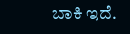ಬಾಕಿ ಇದೆ.